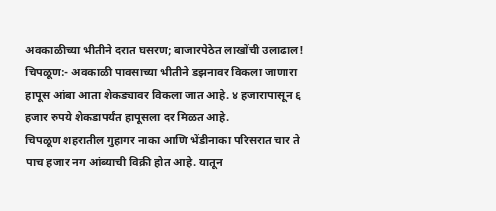अवकाळीच्या भीतीने दरात घसरण; बाजारपेठेत लाखोंची उलाढाल!
चिपळूण:- अवकाळी पावसाच्या भीतीने डझनावर विकला जाणारा हापूस आंबा आता शेकड्यावर विकला जात आहे. ४ हजारापासून ६ हजार रुपये शेकडापर्यंत हापूसला दर मिळत आहे.
चिपळूण शहरातील गुहागर नाका आणि भेंडीनाका परिसरात चार ते पाच हजार नग आंब्याची विक्री होत आहे. यातून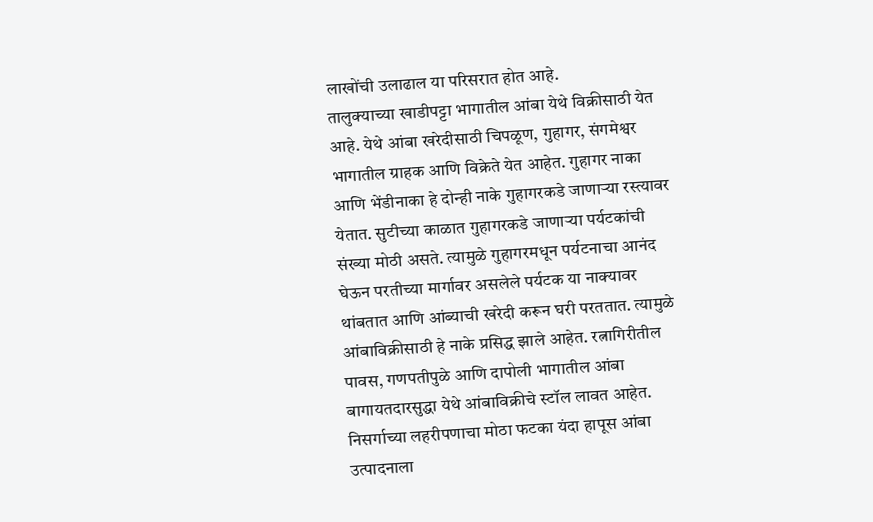लाखोंची उलाढाल या परिसरात होत आहे.
तालुक्याच्या खाडीपट्टा भागातील आंबा येथे विक्रीसाठी येत आहे. येथे आंबा खरेदीसाठी चिपळूण, गुहागर, संगमेश्वर भागातील ग्राहक आणि विक्रेते येत आहेत. गुहागर नाका आणि भेंडीनाका हे दोन्ही नाके गुहागरकडे जाणाऱ्या रस्त्यावर येतात. सुटीच्या काळात गुहागरकडे जाणाऱ्या पर्यटकांची संख्या मोठी असते. त्यामुळे गुहागरमधून पर्यटनाचा आनंद घेऊन परतीच्या मार्गावर असलेले पर्यटक या नाक्यावर थांबतात आणि आंब्याची खरेदी करून घरी परततात. त्यामुळे आंबाविक्रीसाठी हे नाके प्रसिद्ध झाले आहेत. रत्नागिरीतील पावस, गणपतीपुळे आणि दापोली भागातील आंबा बागायतदारसुद्धा येथे आंबाविक्रीचे स्टॉल लावत आहेत.
निसर्गाच्या लहरीपणाचा मोठा फटका यंदा हापूस आंबा उत्पादनाला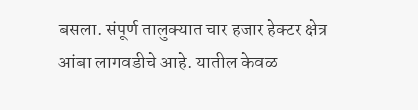बसला. संपूर्ण तालुक्यात चार हजार हेक्टर क्षेत्र आंबा लागवडीचे आहे. यातील केवळ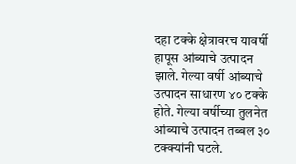दहा टक्के क्षेत्रावरच यावर्षी हापूस आंब्याचे उत्पादन झाले. गेल्या वर्षी आंब्याचे उत्पादन साधारण ४० टक्के होते. गेल्या वर्षीच्या तुलनेत आंब्याचे उत्पादन तब्बल ३० टक्क्यांनी घटले.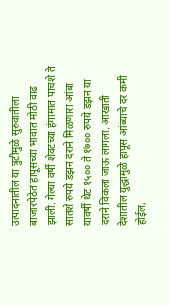उत्पादनातील या त्रुटीमुळे सुरुवातीला बाजारपेठेत हापूसच्या भावात मोठी वाढ झाली. गेल्या वर्षी शेवटच्या हंगामात पाचशे ते सातशे रुपये डझन दराने मिळणारा आंबा यावर्षी थेट १५०० ते १७०० रुपये डझन या दराने विकला जाऊ लागला. आखाती देशातील युद्धामुळे हापूस आंब्याचे दर कमी होईल,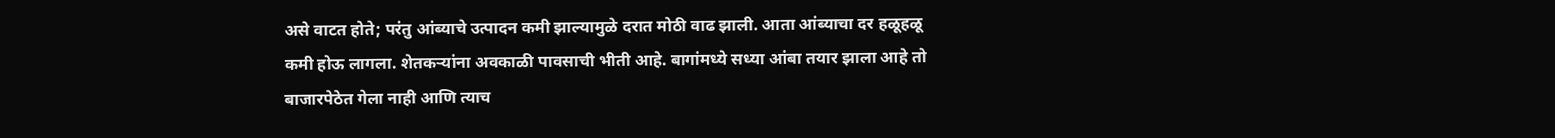असे वाटत होते; परंतु आंब्याचे उत्पादन कमी झाल्यामुळे दरात मोठी वाढ झाली. आता आंब्याचा दर हळूहळू कमी होऊ लागला. शेतकऱ्यांना अवकाळी पावसाची भीती आहे. बागांमध्ये सध्या आंबा तयार झाला आहे तो बाजारपेठेत गेला नाही आणि त्याच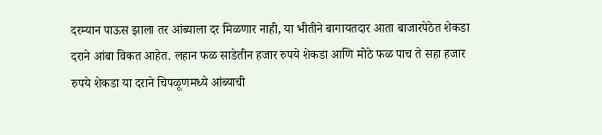दरम्यान पाऊस झाला तर आंब्याला दर मिळणार नाही, या भीतीने बागायतदार आता बाजारपेठेत शेकडा दराने आंबा विकत आहेत. लहान फळ साडेतीन हजार रुपये शेकडा आणि मोठे फळ पाच ते सहा हजार रुपये शेकडा या दराने चिपळूणमध्ये आंब्याची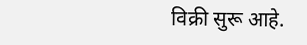विक्री सुरू आहे.